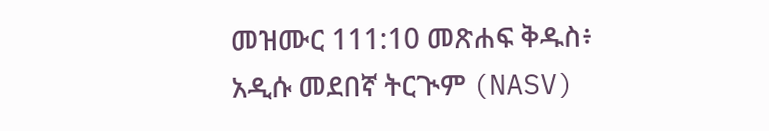መዝሙር 111:10 መጽሐፍ ቅዱስ፥ አዲሱ መደበኛ ትርጒም (NASV)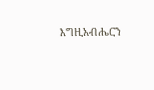እግዚአብሔርን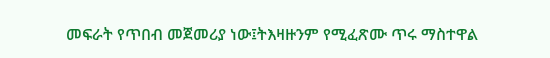መፍራት የጥበብ መጀመሪያ ነው፤ትእዛዙንም የሚፈጽሙ ጥሩ ማስተዋል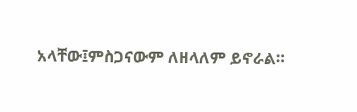አላቸው፤ምስጋናውም ለዘላለም ይኖራል።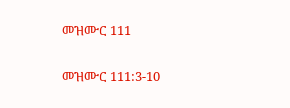መዝሙር 111

መዝሙር 111:3-10